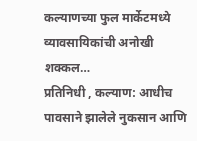कल्याणच्या फुल मार्केटमध्ये व्यावसायिकांची अनोखी शक्कल…
प्रतिनिधी , कल्याण: आधीच पावसाने झालेले नुकसान आणि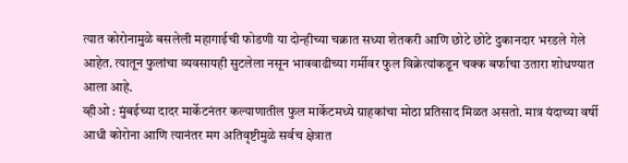त्यात कोरोनामुळे बसलेली महागाईची फोडणी या दोन्हीच्या चक्रात सध्या शेतकरी आणि छोटे छोटे दुकानदार भरडले गेले आहेत. त्यातून फुलांचा व्यवसायही सुटलेला नसून भाववाढीच्या गर्मीवर फुल विक्रेत्यांकडून चक्क बर्फाचा उतारा शोधण्यात आला आहे.
व्हीओ : मुंबईच्या दादर मार्केटनंतर कल्याणातील फुल मार्केटमध्ये ग्राहकांचा मोठा प्रतिसाद मिळत असतो. मात्र यंदाच्या वर्षी आधी कोरोना आणि त्यानंतर मग अतिवृष्टीमुळे सर्वच क्षेत्रात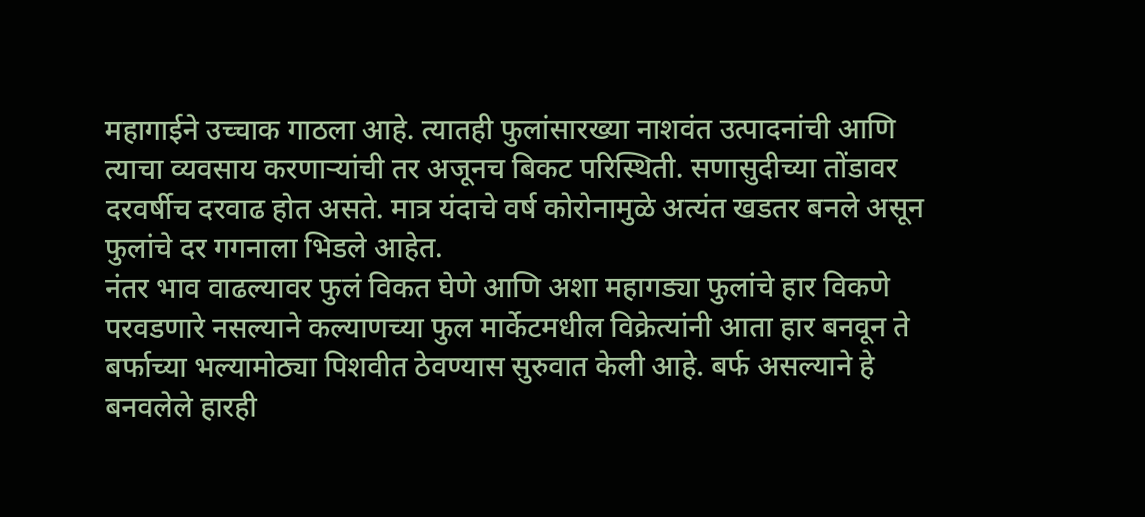महागाईने उच्चाक गाठला आहे. त्यातही फुलांसारख्या नाशवंत उत्पादनांची आणि त्याचा व्यवसाय करणाऱ्यांची तर अजूनच बिकट परिस्थिती. सणासुदीच्या तोंडावर दरवर्षीच दरवाढ होत असते. मात्र यंदाचे वर्ष कोरोनामुळे अत्यंत खडतर बनले असून फुलांचे दर गगनाला भिडले आहेत.
नंतर भाव वाढल्यावर फुलं विकत घेणे आणि अशा महागड्या फुलांचे हार विकणे परवडणारे नसल्याने कल्याणच्या फुल मार्केटमधील विक्रेत्यांनी आता हार बनवून ते बर्फाच्या भल्यामोठ्या पिशवीत ठेवण्यास सुरुवात केली आहे. बर्फ असल्याने हे बनवलेले हारही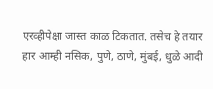एरव्हीपेक्षा जास्त काळ टिकतात. तसेच हे तयार हार आम्ही नसिक, पुणे, ठाणे, मुंबई, धुळे आदी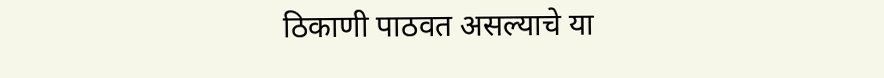ठिकाणी पाठवत असल्याचे या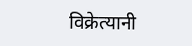विक्रेत्यानी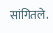सांगितले.